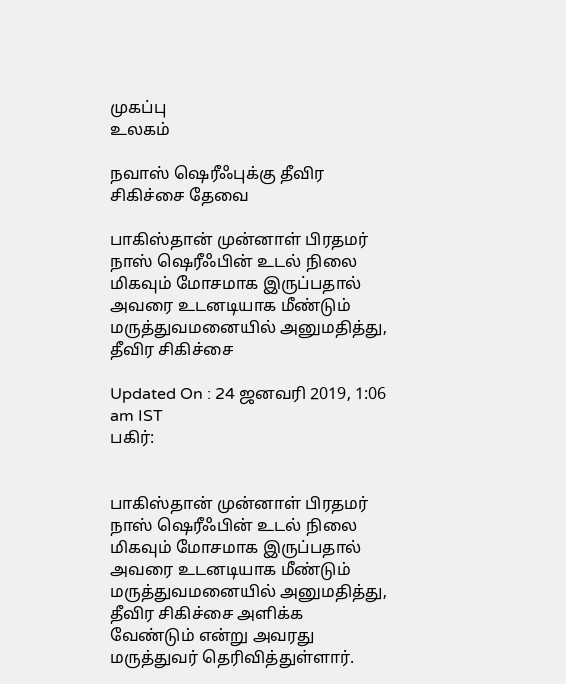முகப்பு
உலகம்

நவாஸ் ஷெரீஃபுக்கு தீவிர சிகிச்சை தேவை

பாகிஸ்தான் முன்னாள் பிரதமர் நாஸ் ஷெரீஃபின் உடல் நிலை மிகவும் மோசமாக இருப்பதால் அவரை உடனடியாக மீண்டும் மருத்துவமனையில் அனுமதித்து, தீவிர சிகிச்சை

Updated On : 24 ஜனவரி 2019, 1:06 am IST
பகிர்:


பாகிஸ்தான் முன்னாள் பிரதமர் நாஸ் ஷெரீஃபின் உடல் நிலை மிகவும் மோசமாக இருப்பதால் அவரை உடனடியாக மீண்டும் மருத்துவமனையில் அனுமதித்து, தீவிர சிகிச்சை அளிக்க வேண்டும் என்று அவரது மருத்துவர் தெரிவித்துள்ளார்.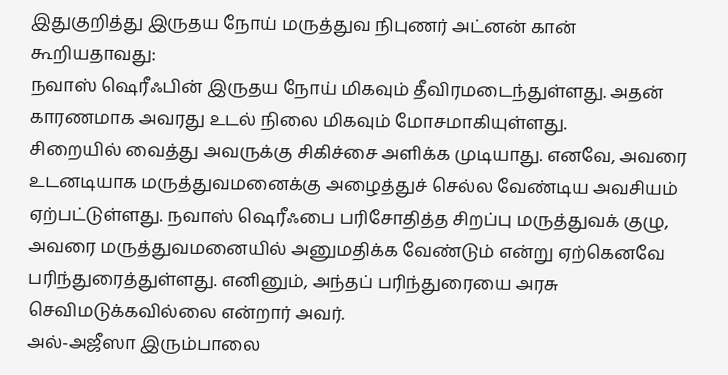இதுகுறித்து இருதய நோய் மருத்துவ நிபுணர் அட்னன் கான் கூறியதாவது:
நவாஸ் ஷெரீஃபின் இருதய நோய் மிகவும் தீவிரமடைந்துள்ளது. அதன் காரணமாக அவரது உடல் நிலை மிகவும் மோசமாகியுள்ளது.
சிறையில் வைத்து அவருக்கு சிகிச்சை அளிக்க முடியாது. எனவே, அவரை உடனடியாக மருத்துவமனைக்கு அழைத்துச் செல்ல வேண்டிய அவசியம் ஏற்பட்டுள்ளது. நவாஸ் ஷெரீஃபை பரிசோதித்த சிறப்பு மருத்துவக் குழு, அவரை மருத்துவமனையில் அனுமதிக்க வேண்டும் என்று ஏற்கெனவே பரிந்துரைத்துள்ளது. எனினும், அந்தப் பரிந்துரையை அரசு செவிமடுக்கவில்லை என்றார் அவர்.
அல்-அஜீஸா இரும்பாலை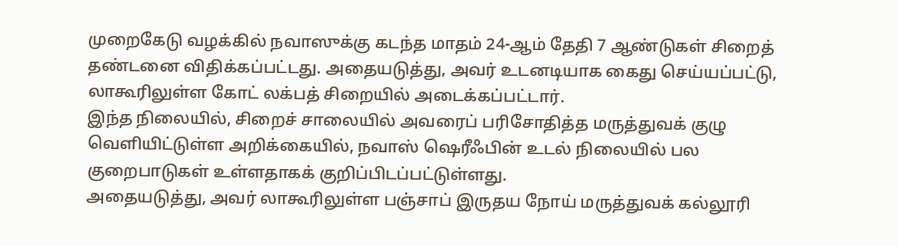முறைகேடு வழக்கில் நவாஸுக்கு கடந்த மாதம் 24-ஆம் தேதி 7 ஆண்டுகள் சிறைத் தண்டனை விதிக்கப்பட்டது. அதையடுத்து, அவர் உடனடியாக கைது செய்யப்பட்டு, லாகூரிலுள்ள கோட் லக்பத் சிறையில் அடைக்கப்பட்டார்.
இந்த நிலையில், சிறைச் சாலையில் அவரைப் பரிசோதித்த மருத்துவக் குழு வெளியிட்டுள்ள அறிக்கையில், நவாஸ் ஷெரீஃபின் உடல் நிலையில் பல குறைபாடுகள் உள்ளதாகக் குறிப்பிடப்பட்டுள்ளது.
அதையடுத்து, அவர் லாகூரிலுள்ள பஞ்சாப் இருதய நோய் மருத்துவக் கல்லூரி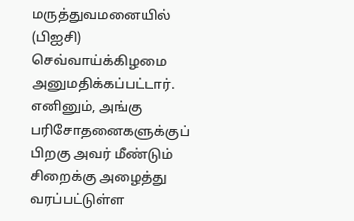மருத்துவமனையில் (பிஐசி) செவ்வாய்க்கிழமை அனுமதிக்கப்பட்டார்.
எனினும், அங்கு பரிசோதனைகளுக்குப் பிறகு அவர் மீண்டும் சிறைக்கு அழைத்து வரப்பட்டுள்ள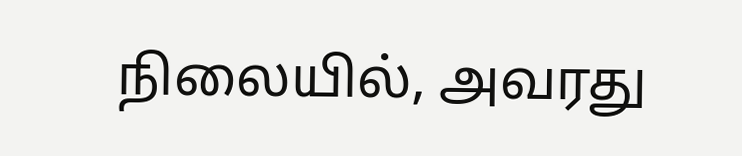நிலையில், அவரது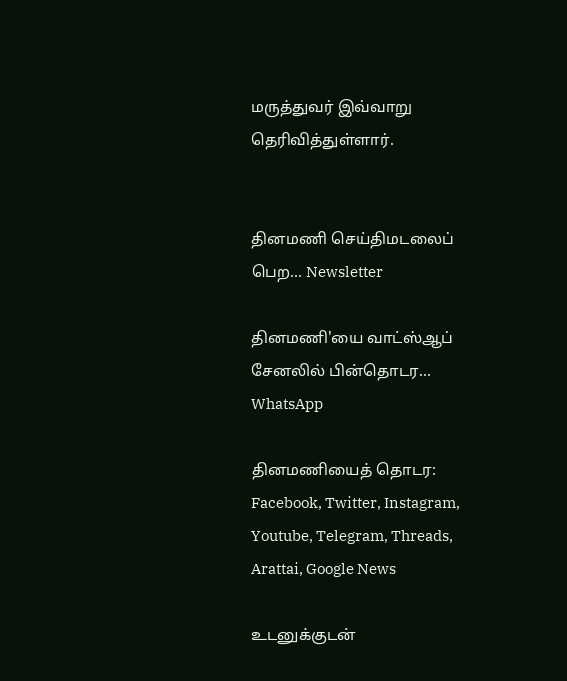மருத்துவர் இவ்வாறு தெரிவித்துள்ளார்.


தினமணி செய்திமடலைப் பெற... Newsletter

தினமணி'யை வாட்ஸ்ஆப் சேனலில் பின்தொடர... WhatsApp

தினமணியைத் தொடர: Facebook, Twitter, Instagram, Youtube, Telegram, Threads, Arattai, Google News

உடனுக்குடன்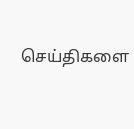செய்திகளை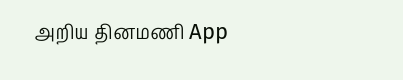அறிய தினமணி App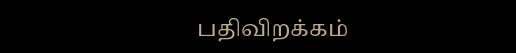பதிவிறக்கம்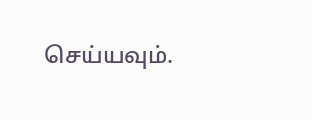செய்யவும்.